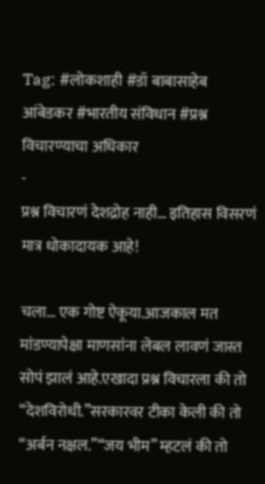Tag: #लोकशाही #डॉ बाबासाहेब आंबेडकर #भारतीय संविधान #प्रश्न विचारण्याचा अधिकार
-
प्रश्न विचारणं देशद्रोह नाही… इतिहास विसरणं मात्र धोकादायक आहे!

चला… एक गोष्ट ऐकूया.आजकाल मत मांडण्यापेक्षा माणसांना लेबल लावणं जास्त सोपं झालं आहे.एखादा प्रश्न विचारला की तो “देशविरोधी.”सरकारवर टीका केली की तो “अर्बन नक्षल.”“जय भीम” म्हटलं की तो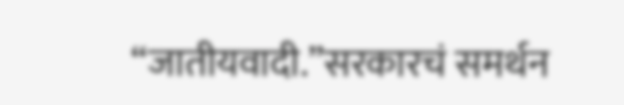“जातीयवादी.”सरकारचं समर्थन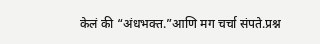केलं की “अंधभक्त.”आणि मग चर्चा संपते.प्रश्न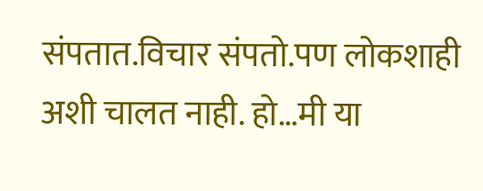संपतात.विचार संपतो.पण लोकशाही अशी चालत नाही. हो…मी या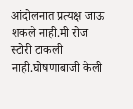आंदोलनात प्रत्यक्ष जाऊ शकले नाही.मी रोज स्टोरी टाकली नाही.घोषणाबाजी केली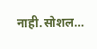नाही.सोशल…